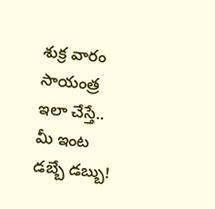శుక్ర వారం సాయంత్ర ఇలా చేస్తే.. మీ ఇంట డబ్బే డబ్బు!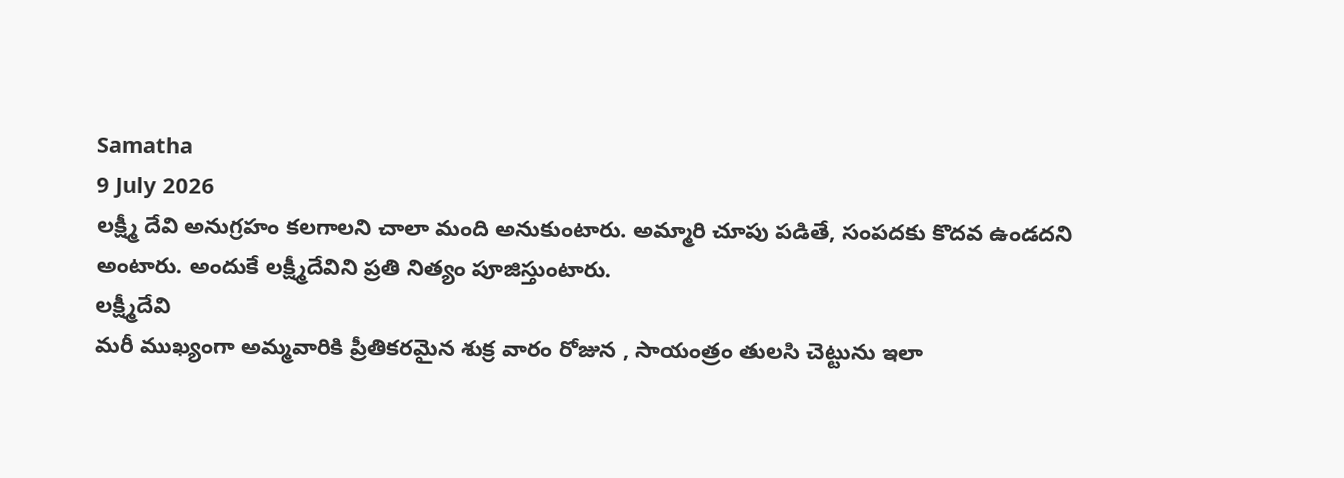Samatha
9 July 2026
లక్ష్మీ దేవి అనుగ్రహం కలగాలని చాలా మంది అనుకుంటారు. అమ్మారి చూపు పడితే, సంపదకు కొదవ ఉండదని
అంటారు. అందుకే లక్ష్మీదేవిని ప్రతి నిత్యం పూజిస్తుంటారు.
లక్ష్మీదేవి
మరీ ముఖ్యంగా అమ్మవారికి ప్రీతికరమైన శుక్ర వారం రోజున , సాయంత్రం తులసి చెట్టును ఇలా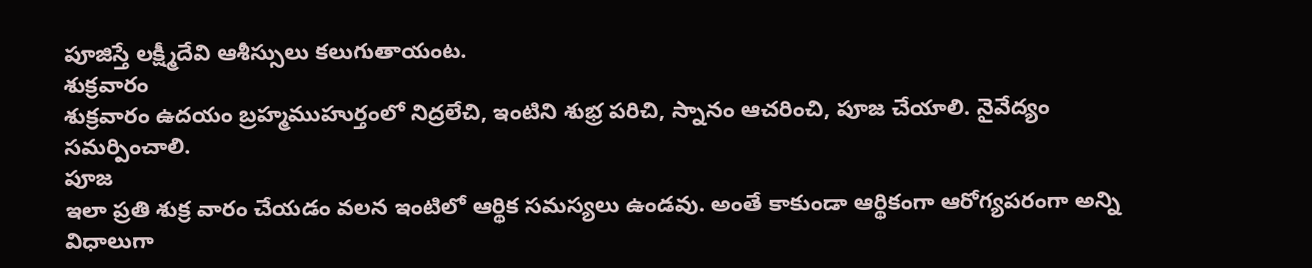పూజిస్తే లక్ష్మీదేవి ఆశీస్సులు కలుగుతాయంట.
శుక్రవారం
శుక్రవారం ఉదయం బ్రహ్మముహుర్తంలో నిద్రలేచి, ఇంటిని శుభ్ర పరిచి, స్నానం ఆచరించి, పూజ చేయాలి. నైవేద్యం సమర్పించాలి.
పూజ
ఇలా ప్రతి శుక్ర వారం చేయడం వలన ఇంటిలో ఆర్థిక సమస్యలు ఉండవు. అంతే కాకుండా ఆర్థికంగా ఆరోగ్యపరంగా అన్ని విధాలుగా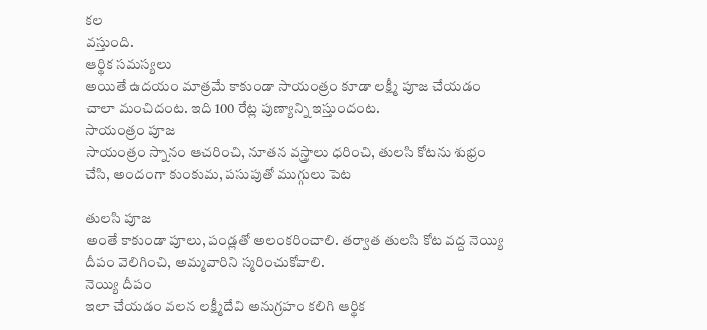కల
వస్తుంది.
ఆర్థిక సమస్యలు
అయితే ఉదయం మాత్రమే కాకుండా సాయంత్రం కూడా లక్ష్మీ పూజ చేయడం చాలా మంచిదంట. ఇది 100 రేట్ల పుణ్యాన్ని ఇస్తుందంట.
సాయంత్రం పూజ
సాయంత్రం స్నానం ఆచరించి, నూతన వస్త్రాలు ధరించి, తులసి కోటను శుభ్రం చేసి, అందంగా కుంకుమ, పసుపుతో ముగ్గులు పెట

తులసి పూజ
అంతే కాకుండా పూలు, పండ్లతో అలంకరించాలి. తర్వాత తులసి కోట వద్ద నెయ్యి దీపం వెలిగించి, అమ్మవారిని స్మరించుకోవాలి.
నెయ్యి దీపం
ఇలా చేయడం వలన లక్ష్మీదేవి అనుగ్రహం కలిగి ఆర్థిక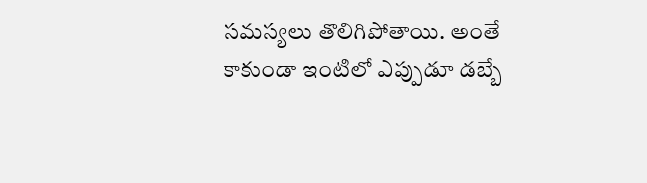సమస్యలు తొలిగిపోతాయి. అంతే కాకుండా ఇంటిలో ఎప్పుడూ డబ్బే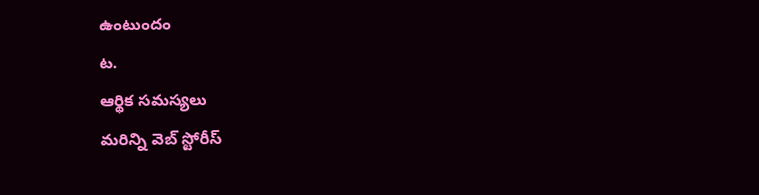ఉంటుందం
ట.
ఆర్థిక సమస్యలు
మరిన్ని వెబ్ స్టోరీస్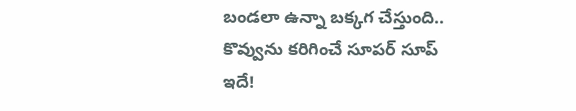బండలా ఉన్నా బక్కగ చేస్తుంది.. కొవ్వును కరిగించే సూపర్ సూప్ ఇదే!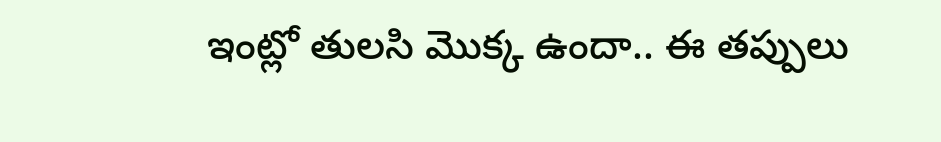ఇంట్లో తులసి మొక్క ఉందా.. ఈ తప్పులు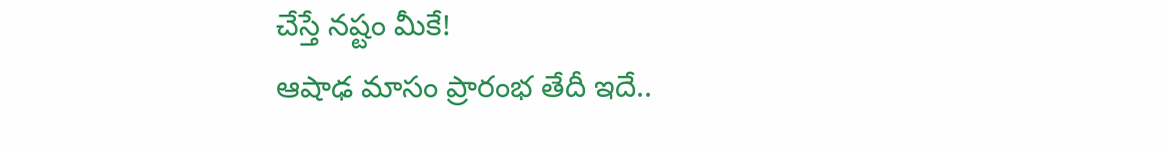చేస్తే నష్టం మీకే!
ఆషాఢ మాసం ప్రారంభ తేదీ ఇదే..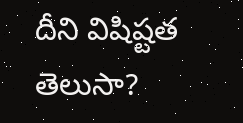దీని విషిష్టత తెలుసా?